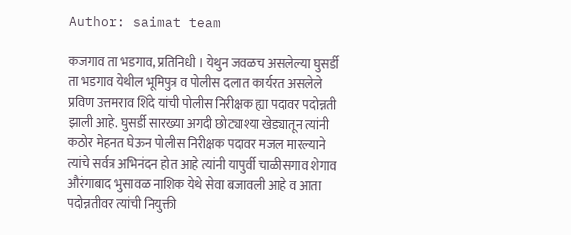Author: saimat team

कजगाव ता भडगाव, प्रतिनिधी । येथुन जवळच असलेल्या घुसर्डी ता भडगाव येथील भूमिपुत्र व पोलीस दलात कार्यरत असलेले प्रविण उत्तमराव शिंदे यांची पोलीस निरीक्षक ह्या पदावर पदोन्नती झाली आहे. घुसर्डी सारख्या अगदी छोट्याश्या खेड्यातून त्यांनी कठोर मेहनत घेऊन पोलीस निरीक्षक पदावर मजल मारल्याने त्यांचे सर्वत्र अभिनंदन होत आहे त्यांनी यापुर्वी चाळीसगाव शेगाव औरंगाबाद भुसावळ नाशिक येथे सेवा बजावली आहे व आता पदोन्नतीवर त्यांची नियुक्ती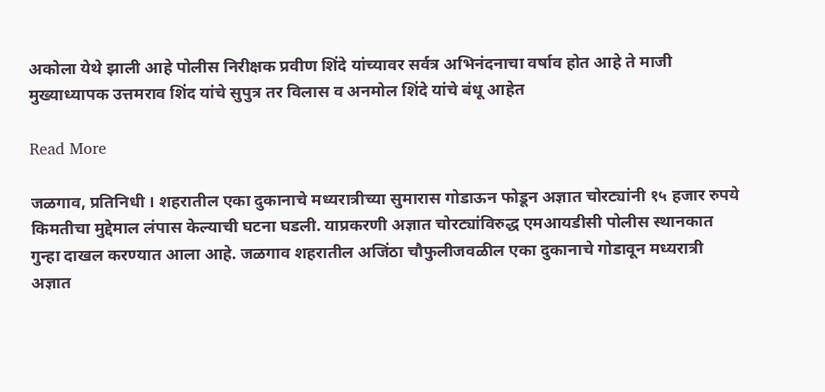अकोला येथे झाली आहे पोलीस निरीक्षक प्रवीण शिंदे यांच्यावर सर्वत्र अभिनंदनाचा वर्षाव होत आहे ते माजी मुख्याध्यापक उत्तमराव शिंद यांचे सुपुत्र तर विलास व अनमोल शिंदे यांचे बंधू आहेत

Read More

जळगाव, प्रतिनिधी । शहरातील एका दुकानाचे मध्यरात्रीच्या सुमारास गोडाऊन फोडून अज्ञात चोरट्यांनी १५ हजार रुपये किमतीचा मुद्देमाल लंपास केल्याची घटना घडली. याप्रकरणी अज्ञात चोरट्यांविरुद्ध एमआयडीसी पोलीस स्थानकात गुन्हा दाखल करण्यात आला आहे. जळगाव शहरातील अजिंठा चौफुलीजवळील एका दुकानाचे गोडावून मध्यरात्री अज्ञात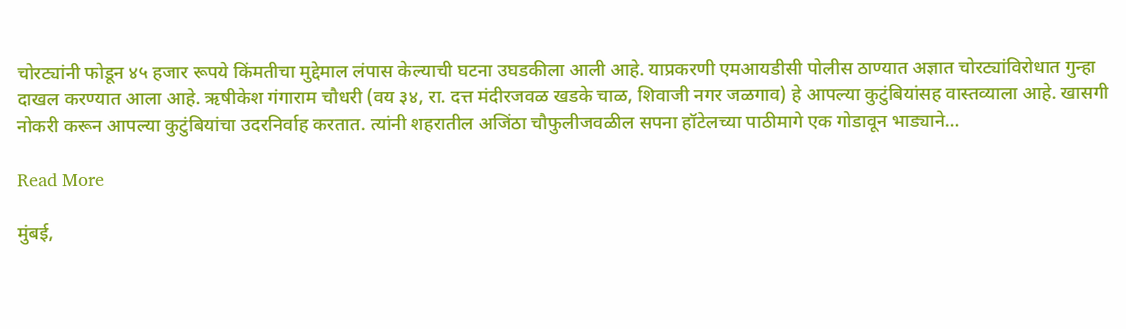चोरट्यांनी फोडून ४५ हजार रूपये किंमतीचा मुद्देमाल लंपास केल्याची घटना उघडकीला आली आहे. याप्रकरणी एमआयडीसी पोलीस ठाण्यात अज्ञात चोरट्यांविरोधात गुन्हा दाखल करण्यात आला आहे. ऋषीकेश गंगाराम चौधरी (वय ३४, रा. दत्त मंदीरजवळ खडके चाळ, शिवाजी नगर जळगाव) हे आपल्या कुटुंबियांसह वास्तव्याला आहे. खासगी नोकरी करून आपल्या कुटुंबियांचा उदरनिर्वाह करतात. त्यांनी शहरातील अजिंठा चौफुलीजवळील सपना हॉटेलच्या पाठीमागे एक गोडावून भाड्याने…

Read More

मुंबई,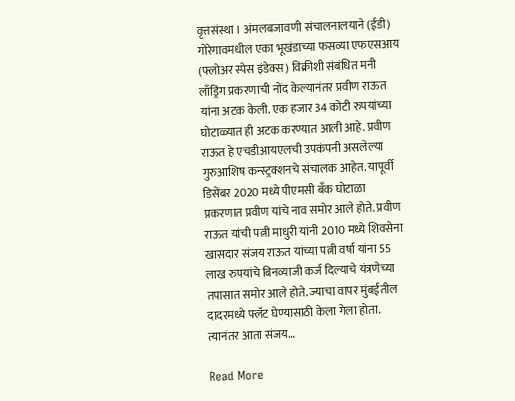वृत्तसंस्था । अंमलबजावणी संचालनालयाने (ईडी) गोरेगावमधील एका भूखंडाच्या फसव्या एफएसआय (फ्लोअर स्पेस इंडेक्स) विक्रीशी संबंधित मनी लाँड्रिंग प्रकरणाची नोंद केल्यानंतर प्रवीण राऊत यांना अटक केली. एक हजार 34 कोटी रुपयांच्या घोटाळ्यात ही अटक करण्यात आली आहे. प्रवीण राऊत हे एचडीआयएलची उपकंपनी असलेल्या गुरुआशिष कन्स्ट्रक्शनचे संचालक आहेत. यापूर्वी डिसेंबर 2020 मध्ये पीएमसी बँक घोटाळा प्रकरणात प्रवीण यांचे नाव समोर आले होते. प्रवीण राऊत यांची पत्नी माधुरी यांनी 2010 मध्ये शिवसेना खासदार संजय राऊत यांच्या पत्नी वर्षा यांना 55 लाख रुपयांचे बिनव्याजी कर्ज दिल्याचे यंत्रणेच्या तपासात समोर आले होते. ज्याचा वापर मुंबईतील दादरमध्ये फ्लॅट घेण्यासाठी केला गेला होता. त्यानंतर आता संजय…

Read More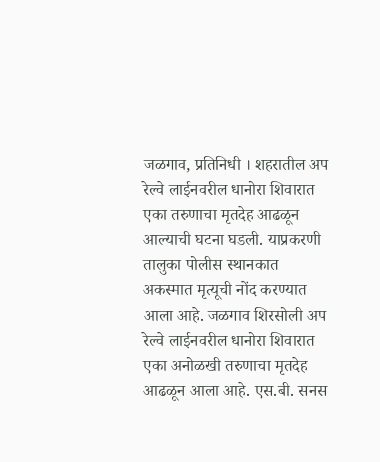जळगाव, प्रतिनिधी । शहरातील अप रेल्वे लाईनवरील धानोरा शिवारात एका तरुणाचा मृतदेह आढळून आल्याची घटना घडली. याप्रकरणी तालुका पोलीस स्थानकात अकस्मात मृत्यूची नोंद करण्यात आला आहे. जळगाव शिरसोली अप रेल्वे लाईनवरील धानोरा शिवारात एका अनोळखी तरुणाचा मृतदेह आढळून आला आहे. एस.बी. सनस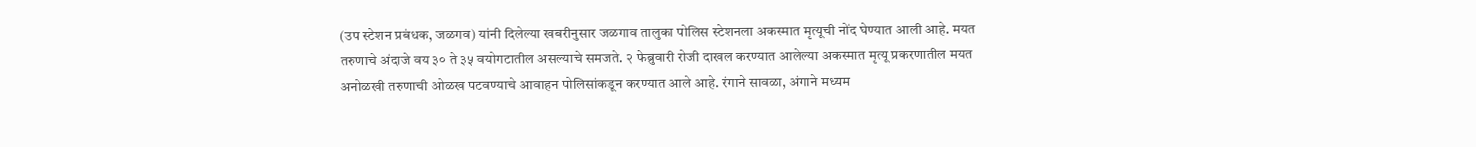(उप स्टेशन प्रबंधक, जळगव) यांनी दिलेल्या खबरीनुसार जळगाव तालुका पोलिस स्टेशनला अकस्मात मृत्यूची नोंद घेण्यात आली आहे. मयत तरुणाचे अंदाजे वय ३० ते ३५ वयोगटातील असल्याचे समजते. २ फेब्रुवारी रोजी दाखल करण्यात आलेल्या अकस्मात मृत्यू प्रकरणातील मयत अनोळखी तरुणाची ओळख पटवण्याचे आवाहन पोलिसांकडून करण्यात आले आहे. रंगाने सावळा, अंगाने मध्यम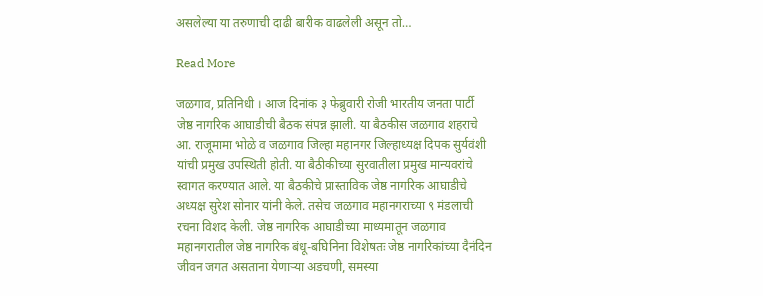असलेल्या या तरुणाची दाढी बारीक वाढलेली असून तो…

Read More

जळगाव, प्रतिनिधी । आज दिनांक ३ फेब्रुवारी रोजी भारतीय जनता पार्टी जेष्ठ नागरिक आघाडीची बैठक संपन्न झाली. या बैठकीस जळगाव शहराचे आ. राजूमामा भोळे व जळगाव जिल्हा महानगर जिल्हाध्यक्ष दिपक सुर्यवंशी यांची प्रमुख उपस्थिती होती. या बैठीकीच्या सुरवातीला प्रमुख मान्यवरांचे स्वागत करण्यात आले. या बैठकीचे प्रास्ताविक जेष्ठ नागरिक आघाडीचे अध्यक्ष सुरेश सोनार यांनी केले. तसेच जळगाव महानगराच्या ९ मंडलाची रचना विशद केली. जेष्ठ नागरिक आघाडीच्या माध्यमातून जळगाव महानगरातील जेष्ठ नागरिक बंधू-बघिनिना विशेषतः जेष्ठ नागरिकांच्या दैनंदिन जीवन जगत असताना येणाऱ्या अडचणी, समस्या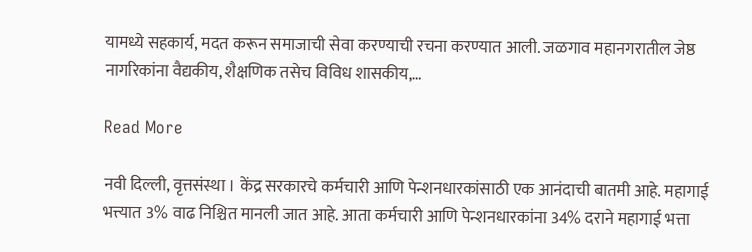यामध्ये सहकार्य, मदत करून समाजाची सेवा करण्याची रचना करण्यात आली. जळगाव महानगरातील जेष्ठ नागरिकांना वैद्यकीय, शैक्षणिक तसेच विविध शासकीय,…

Read More

नवी दिल्ली, वृत्तसंस्था । केंद्र सरकारचे कर्मचारी आणि पेन्शनधारकांसाठी एक आनंदाची बातमी आहे. महागाई भत्त्यात 3% वाढ निश्चित मानली जात आहे. आता कर्मचारी आणि पेन्शनधारकांना 34% दराने महागाई भत्ता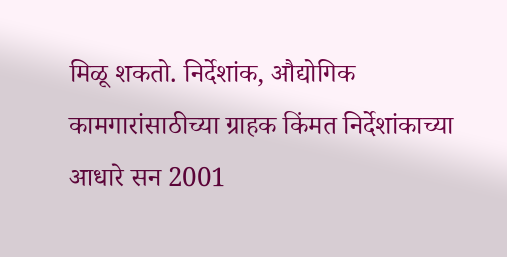मिळू शकतो. निर्देशांक, औद्योगिक कामगारांसाठीच्या ग्राहक किंमत निर्देशांकाच्या आधारे सन 2001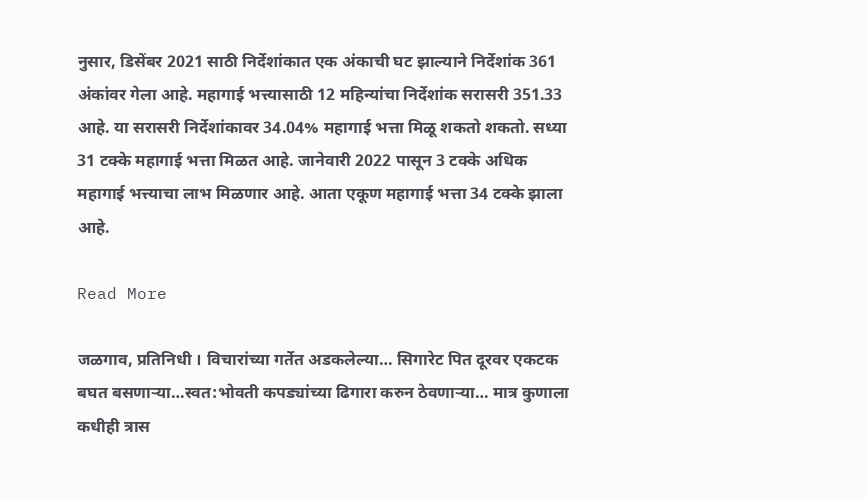नुसार, डिसेंबर 2021 साठी निर्देशांकात एक अंकाची घट झाल्याने निर्देशांक 361 अंकांवर गेला आहे. महागाई भत्त्यासाठी 12 महिन्यांचा निर्देशांक सरासरी 351.33 आहे. या सरासरी निर्देशांकावर 34.04% महागाई भत्ता मिळू शकतो शकतो. सध्या 31 टक्के महागाई भत्ता मिळत आहे. जानेवारी 2022 पासून 3 टक्के अधिक महागाई भत्त्याचा लाभ मिळणार आहे. आता एकूण महागाई भत्ता 34 टक्के झाला आहे.

Read More

जळगाव, प्रतिनिधी । विचारांच्या गर्तेत अडकलेल्या… सिगारेट पित दूरवर एकटक बघत बसणार्‍या…स्वत:भोवती कपड्यांच्या ढिगारा करुन ठेवणार्‍या… मात्र कुणाला कधीही त्रास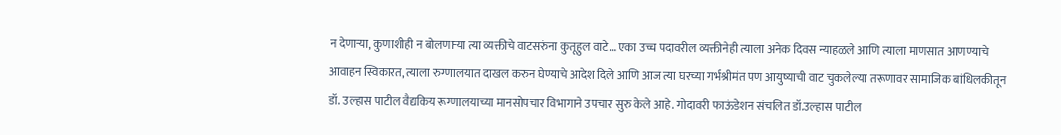न देणार्‍या, कुणाशीही न बोलणार्‍या त्या व्यक्तीचे वाटसरुंना कुतूहुल वाटे… एका उच्च पदावरील व्यक्तीनेही त्याला अनेक दिवस न्याहळले आणि त्याला माणसात आणण्याचे आवाहन स्विकारत, त्याला रुग्णालयात दाखल करुन घेण्याचे आदेश दिले आणि आज त्या घरच्या गर्भश्रीमंत पण आयुष्याची वाट चुकलेल्या तरूणावर सामाजिक बांधिलकीतून डॉ. उल्हास पाटील वैद्यकिय रूग्णालयाच्या मानसोपचार विभागाने उपचार सुरु केले आहे. गोदावरी फाऊंडेशन संचलित डॉ.उल्हास पाटील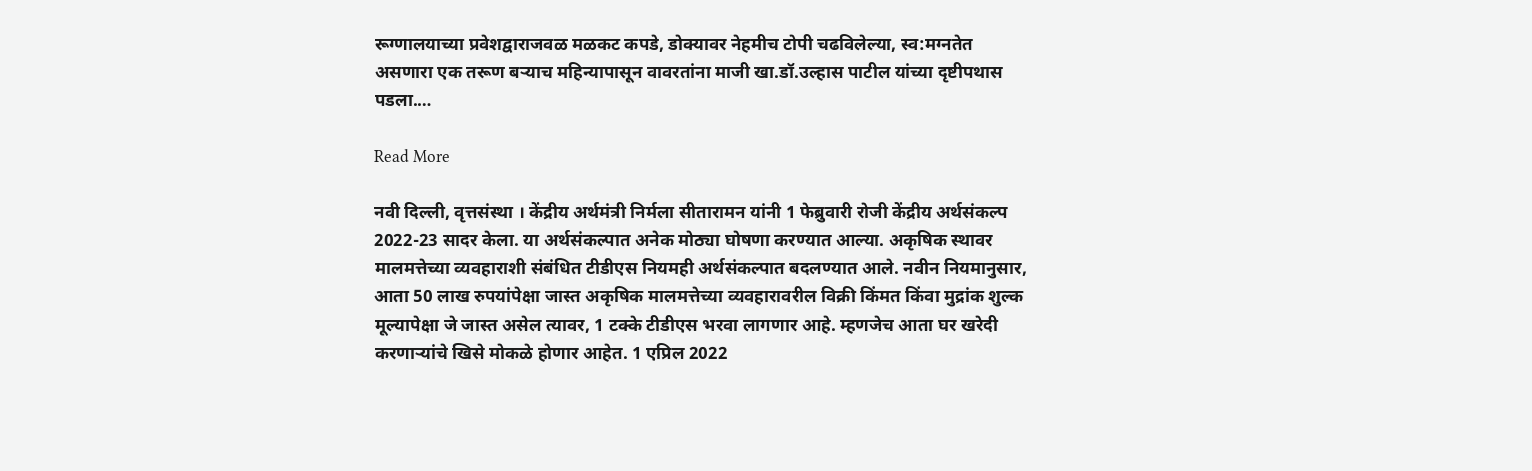रूग्णालयाच्या प्रवेशद्वाराजवळ मळकट कपडे, डोक्यावर नेहमीच टोपी चढविलेल्या, स्व:मग्नतेत असणारा एक तरूण बर्‍याच महिन्यापासून वावरतांना माजी खा.डॉ.उल्हास पाटील यांच्या दृष्टीपथास पडला.…

Read More

नवी दिल्ली, वृत्तसंस्था । केंद्रीय अर्थमंत्री निर्मला सीतारामन यांनी 1 फेब्रुवारी रोजी केंद्रीय अर्थसंकल्प 2022-23 सादर केला. या अर्थसंकल्पात अनेक मोठ्या घोषणा करण्यात आल्या. अकृषिक स्थावर मालमत्तेच्या व्यवहाराशी संबंधित टीडीएस नियमही अर्थसंकल्पात बदलण्यात आले. नवीन नियमानुसार, आता 50 लाख रुपयांपेक्षा जास्त अकृषिक मालमत्तेच्या व्यवहारावरील विक्री किंमत किंवा मुद्रांक शुल्क मूल्यापेक्षा जे जास्त असेल त्यावर, 1 टक्के टीडीएस भरवा लागणार आहे. म्हणजेच आता घर खरेदी करणाऱ्यांचे खिसे मोकळे होणार आहेत. 1 एप्रिल 2022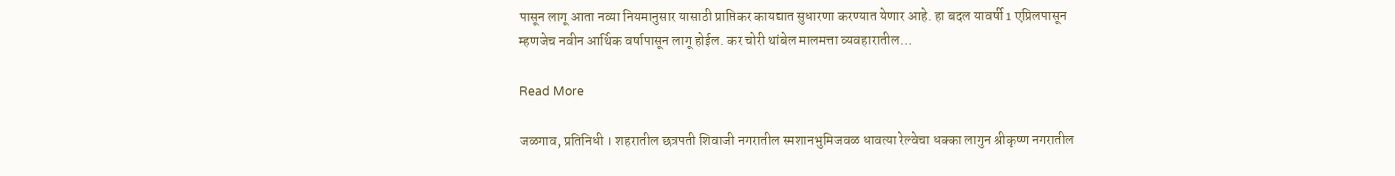पासून लागू आता नव्या नियमानुसार यासाठी प्राप्तिकर कायद्यात सुधारणा करण्यात येणार आहे. हा बदल यावर्षी 1 एप्रिलपासून म्हणजेच नवीन आर्थिक वर्षापासून लागू होईल. कर चोरी थांबेल मालमत्ता व्यवहारातील…

Read More

जळगाव, प्रतिनिधी । शहरातील छत्रपती शिवाजी नगरातील स्मशानभुमिजवळ धावत्या रेल्वेचा धक्का लागुन श्रीकृष्ण नगरातील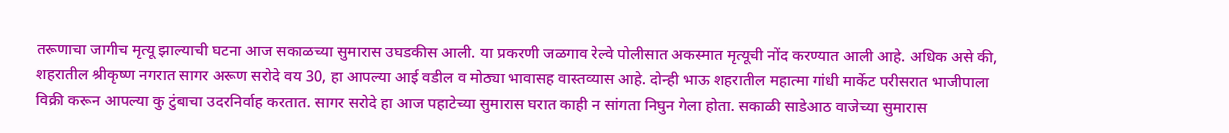तरूणाचा जागीच मृत्यू झाल्याची घटना आज सकाळच्या सुमारास उघडकीस आली. या प्रकरणी जळगाव रेल्वे पोलीसात अकस्मात मृत्यूची नोंद करण्यात आली आहे. अधिक असे की, शहरातील श्रीकृष्ण नगरात सागर अरूण सरोदे वय 30, हा आपल्या आई वडील व मोठ्या भावासह वास्तव्यास आहे. दोन्ही भाऊ शहरातील महात्मा गांधी मार्केट परीसरात भाजीपाला विक्री करून आपल्या कु टुंबाचा उदरनिर्वाह करतात. सागर सरोदे हा आज पहाटेच्या सुमारास घरात काही न सांगता निघुन गेला होता. सकाळी साडेआठ वाजेच्या सुमारास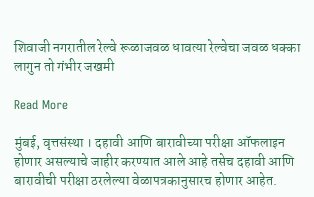शिवाजी नगरातील रेल्वे रूळाजवळ धावत्या रेल्वेचा जवळ धक्का लागुन तो गंभीर जखमी

Read More

मुंबई, वृत्तसंस्था । दहावी आणि बारावीच्या परीक्षा ऑफलाइन होणार असल्याचे जाहीर करण्यात आले आहे तसेच दहावी आणि बारावीची परीक्षा ठरलेल्या वेळापत्रकानुसारच होणार आहेत.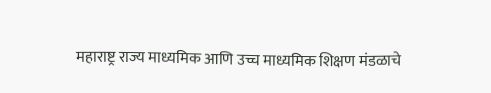महाराष्ट्र राज्य माध्यमिक आणि उच्च माध्यमिक शिक्षण मंडळाचे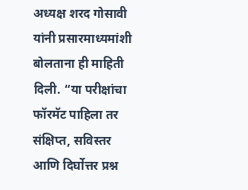अध्यक्ष शरद गोसावी यांनी प्रसारमाध्यमांशी बोलताना ही माहिती दिली. “या परीक्षांचा फॉरमॅट पाहिला तर संक्षिप्त, सविस्तर आणि दिर्घोत्तर प्रश्न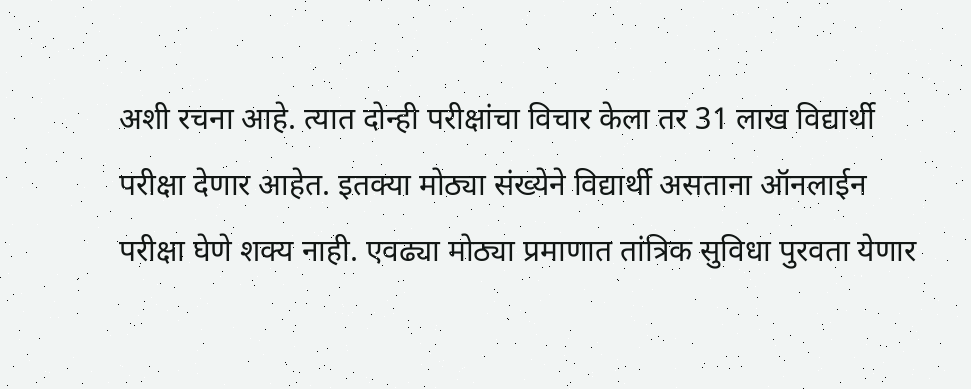अशी रचना आहे. त्यात दोन्ही परीक्षांचा विचार केला तर 31 लाख विद्यार्थी परीक्षा देणार आहेत. इतक्या मोठ्या संख्येने विद्यार्थी असताना ऑनलाईन परीक्षा घेणे शक्य नाही. एवढ्या मोठ्या प्रमाणात तांत्रिक सुविधा पुरवता येणार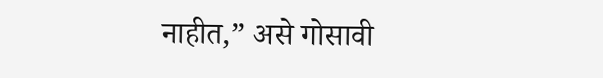नाहीत,” असे गोसावी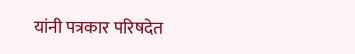यांनी पत्रकार परिषदेत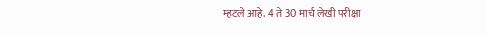म्हटले आहे. 4 ते 30 मार्च लेखी परीक्षा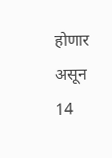होणार असून 14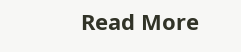Read More